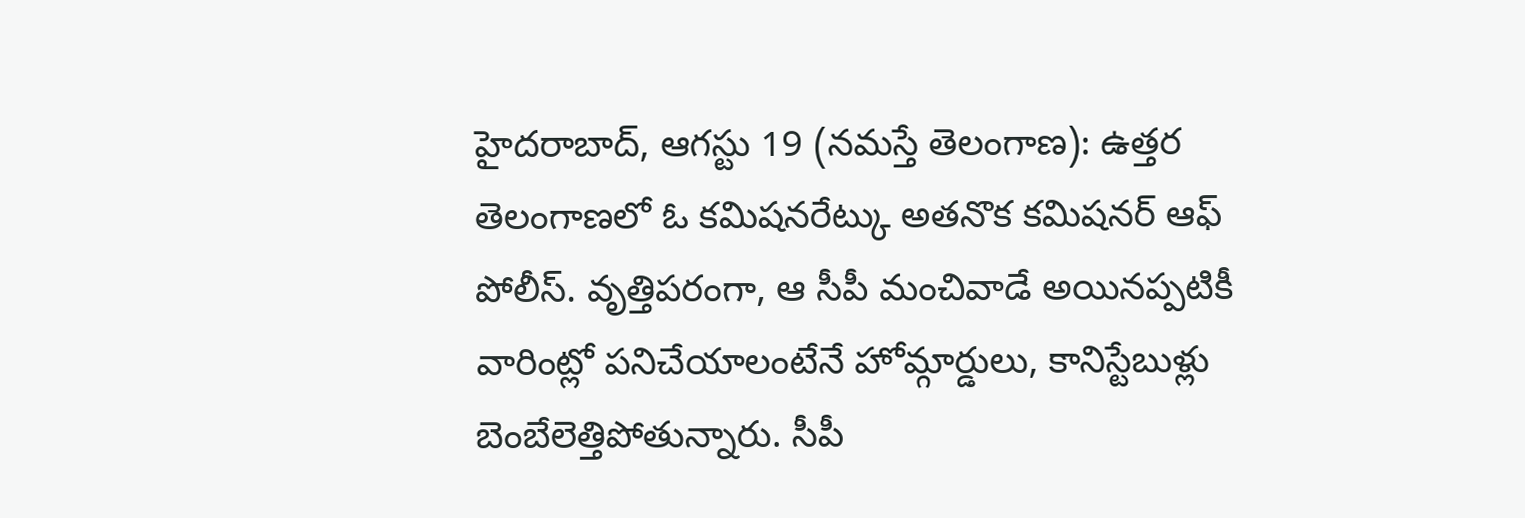హైదరాబాద్, ఆగస్టు 19 (నమస్తే తెలంగాణ): ఉత్తర తెలంగాణలో ఓ కమిషనరేట్కు అతనొక కమిషనర్ ఆఫ్ పోలీస్. వృత్తిపరంగా, ఆ సీపీ మంచివాడే అయినప్పటికీ వారింట్లో పనిచేయాలంటేనే హోమ్గార్డులు, కానిస్టేబుళ్లు బెంబేలెత్తిపోతున్నారు. సీపీ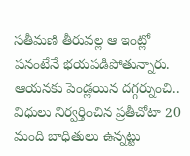సతీమణి తీరువల్ల ఆ ఇంట్లో పనంటేనే భయపడిపోతున్నారు. ఆయనకు పెండ్లయిన దగ్గర్నుంచి.. విధులు నిర్వర్తించిన ప్రతీచోటా 20 మంది బాధితులు ఉన్నట్టు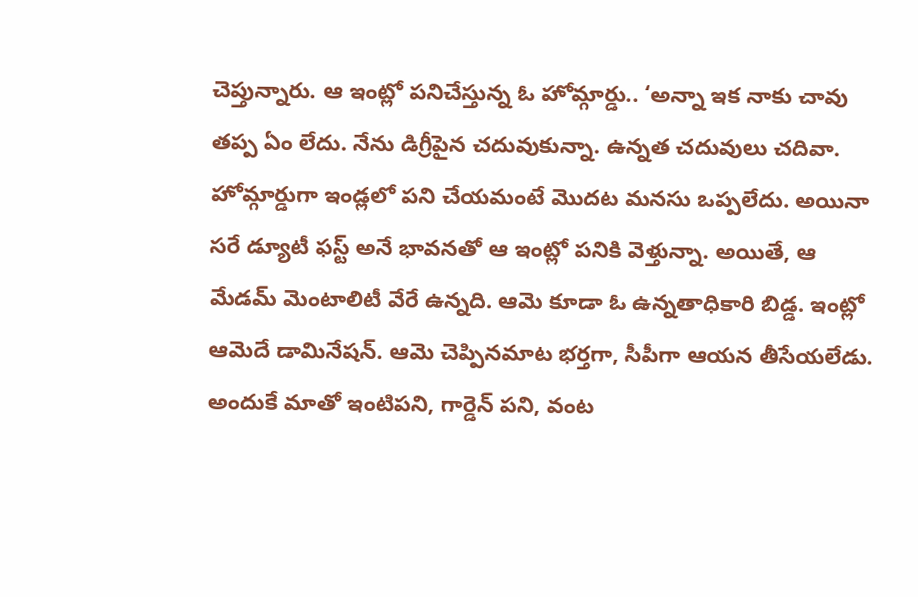చెప్తున్నారు. ఆ ఇంట్లో పనిచేస్తున్న ఓ హోమ్గార్డు.. ‘అన్నా ఇక నాకు చావు తప్ప ఏం లేదు. నేను డిగ్రీపైన చదువుకున్నా. ఉన్నత చదువులు చదివా. హోమ్గార్డుగా ఇండ్లలో పని చేయమంటే మొదట మనసు ఒప్పలేదు. అయినా సరే డ్యూటీ ఫస్ట్ అనే భావనతో ఆ ఇంట్లో పనికి వెళ్తున్నా. అయితే, ఆ మేడమ్ మెంటాలిటీ వేరే ఉన్నది. ఆమె కూడా ఓ ఉన్నతాధికారి బిడ్డ. ఇంట్లో ఆమెదే డామినేషన్. ఆమె చెప్పినమాట భర్తగా, సీపీగా ఆయన తీసేయలేడు. అందుకే మాతో ఇంటిపని, గార్డెన్ పని, వంట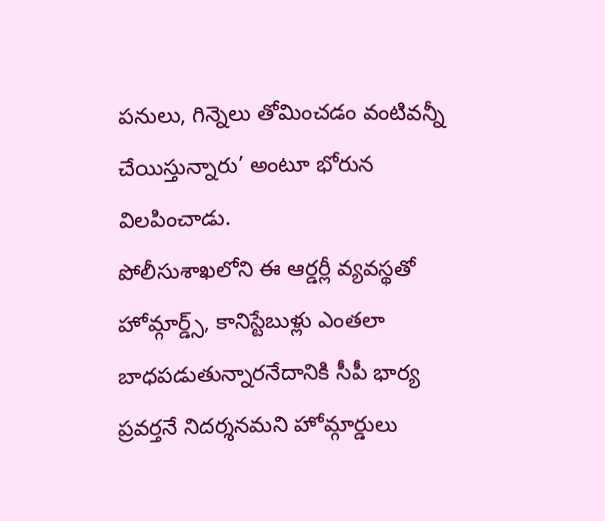పనులు, గిన్నెలు తోమించడం వంటివన్నీ చేయిస్తున్నారు’ అంటూ భోరున విలపించాడు.
పోలీసుశాఖలోని ఈ ఆర్డర్లీ వ్యవస్థతో హోమ్గార్డ్స్, కానిస్టేబుళ్లు ఎంతలా బాధపడుతున్నారనేదానికి సీపీ భార్య ప్రవర్తనే నిదర్శనమని హోమ్గార్డులు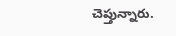చెప్తున్నారు.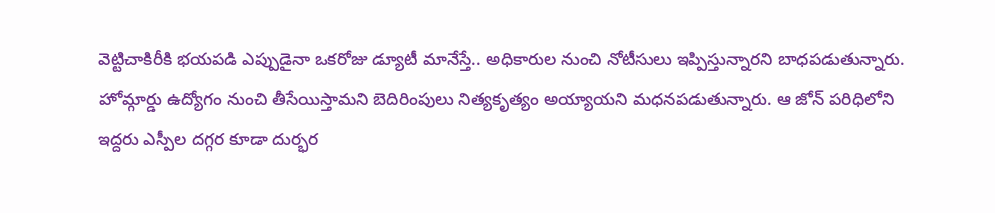వెట్టిచాకిరీకి భయపడి ఎప్పుడైనా ఒకరోజు డ్యూటీ మానేస్తే.. అధికారుల నుంచి నోటీసులు ఇప్పిస్తున్నారని బాధపడుతున్నారు. హోమ్గార్డు ఉద్యోగం నుంచి తీసేయిస్తామని బెదిరింపులు నిత్యకృత్యం అయ్యాయని మధనపడుతున్నారు. ఆ జోన్ పరిధిలోని ఇద్దరు ఎస్పీల దగ్గర కూడా దుర్భర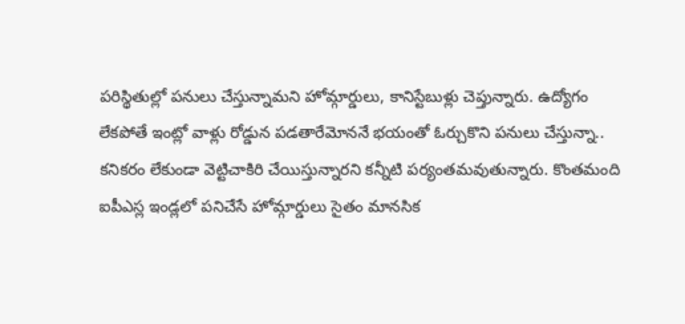పరిస్థితుల్లో పనులు చేస్తున్నామని హోమ్గార్డులు, కానిస్టేబుళ్లు చెప్తున్నారు. ఉద్యోగం లేకపోతే ఇంట్లో వాళ్లు రోడ్డున పడతారేమోననే భయంతో ఓర్చుకొని పనులు చేస్తున్నా.. కనికరం లేకుండా వెట్టిచాకిరి చేయిస్తున్నారని కన్నీటి పర్యంతమవుతున్నారు. కొంతమంది ఐపీఎస్ల ఇండ్లలో పనిచేసే హోమ్గార్డులు సైతం మానసిక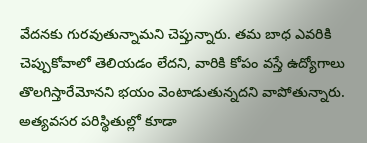వేదనకు గురవుతున్నామని చెప్తున్నారు. తమ బాధ ఎవరికి చెప్పుకోవాలో తెలియడం లేదని, వారికి కోపం వస్తే ఉద్యోగాలు తొలగిస్తారేమోనని భయం వెంటాడుతున్నదని వాపోతున్నారు. అత్యవసర పరిస్థితుల్లో కూడా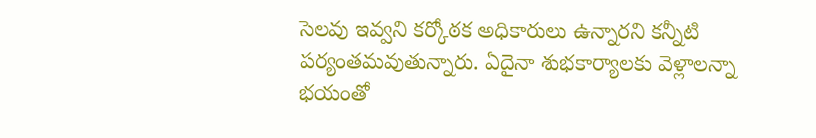సెలవు ఇవ్వని కర్కోఠక అధికారులు ఉన్నారని కన్నీటి పర్యంతమవుతున్నారు. ఏదైనా శుభకార్యాలకు వెళ్లాలన్నా భయంతో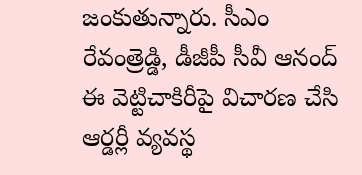జంకుతున్నారు. సీఎం రేవంత్రెడ్డి, డీజీపీ సీవీ ఆనంద్ ఈ వెట్టిచాకిరీపై విచారణ చేసి ఆర్డర్లీ వ్యవస్థ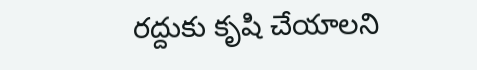రద్దుకు కృషి చేయాలని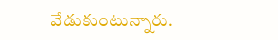వేడుకుంటున్నారు.